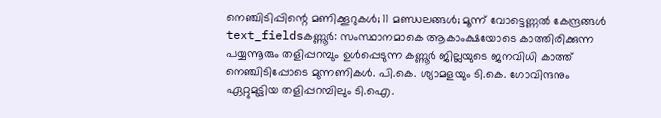നെഞ്ചിടിപ്പിന്റെ മണിക്കൂറുകൾ; 11 മണ്ഡലങ്ങൾ; മൂന്ന് വോട്ടെണ്ണൽ കേന്ദ്രങ്ങൾ
text_fieldsകണ്ണൂർ: സംസ്ഥാനമാകെ ആകാംക്ഷയോടെ കാത്തിരിക്കുന്ന പയ്യന്നൂരും തളിപ്പറമ്പും ഉൾപ്പെടുന്ന കണ്ണൂർ ജില്ലയുടെ ജനവിധി കാത്ത് നെഞ്ചിടിപ്പോടെ മുന്നണികൾ. പി.കെ. ശ്യാമളയും ടി.കെ. ഗോവിന്ദനും ഏറ്റുമുട്ടിയ തളിപ്പറമ്പിലും ടി.ഐ.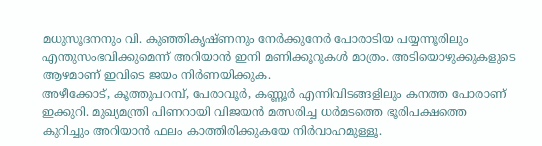മധുസൂദനനും വി. കുഞ്ഞികൃഷ്ണനും നേർക്കുനേർ പോരാടിയ പയ്യന്നൂരിലും എന്തുസംഭവിക്കുമെന്ന് അറിയാൻ ഇനി മണിക്കൂറുകൾ മാത്രം. അടിയൊഴുക്കുകളുടെ ആഴമാണ് ഇവിടെ ജയം നിർണയിക്കുക.
അഴീക്കോട്, കൂത്തുപറമ്പ്, പേരാവൂർ, കണ്ണൂർ എന്നിവിടങ്ങളിലും കനത്ത പോരാണ് ഇക്കുറി. മുഖ്യമന്ത്രി പിണറായി വിജയൻ മത്സരിച്ച ധർമടത്തെ ഭൂരിപക്ഷത്തെ കുറിച്ചും അറിയാൻ ഫലം കാത്തിരിക്കുകയേ നിർവാഹമുള്ളൂ.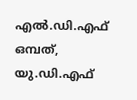എൽ.ഡി.എഫ് ഒമ്പത്, യു.ഡി.എഫ്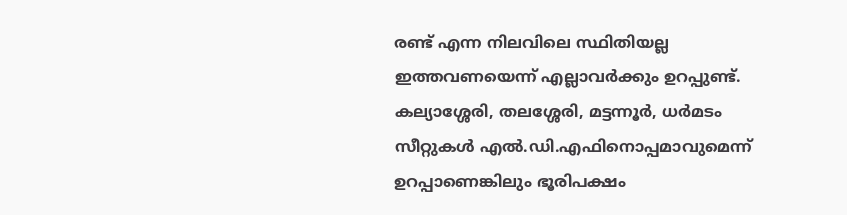രണ്ട് എന്ന നിലവിലെ സ്ഥിതിയല്ല ഇത്തവണയെന്ന് എല്ലാവർക്കും ഉറപ്പുണ്ട്. കല്യാശ്ശേരി, തലശ്ശേരി, മട്ടന്നൂർ, ധർമടം സീറ്റുകൾ എൽ.ഡി.എഫിനൊപ്പമാവുമെന്ന് ഉറപ്പാണെങ്കിലും ഭൂരിപക്ഷം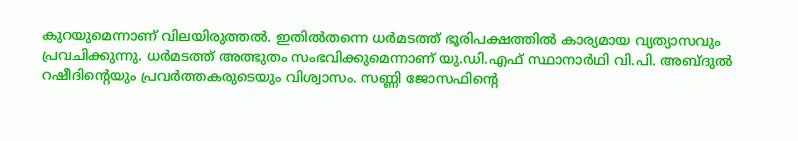കുറയുമെന്നാണ് വിലയിരുത്തൽ. ഇതിൽതന്നെ ധർമടത്ത് ഭൂരിപക്ഷത്തിൽ കാര്യമായ വ്യത്യാസവും പ്രവചിക്കുന്നു. ധർമടത്ത് അത്ഭുതം സംഭവിക്കുമെന്നാണ് യു.ഡി.എഫ് സ്ഥാനാർഥി വി.പി. അബ്ദുൽ റഷീദിന്റെയും പ്രവർത്തകരുടെയും വിശ്വാസം. സണ്ണി ജോസഫിന്റെ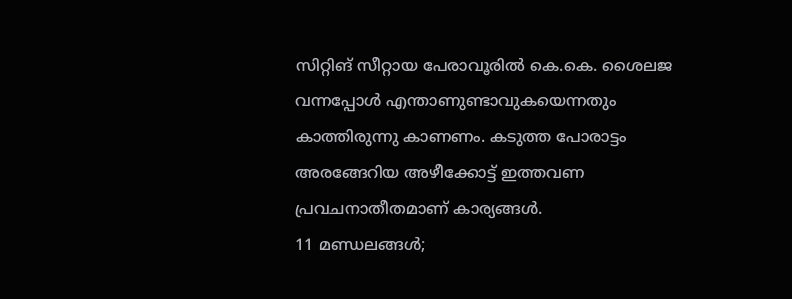സിറ്റിങ് സീറ്റായ പേരാവൂരിൽ കെ.കെ. ശൈലജ വന്നപ്പോൾ എന്താണുണ്ടാവുകയെന്നതും കാത്തിരുന്നു കാണണം. കടുത്ത പോരാട്ടം അരങ്ങേറിയ അഴീക്കോട്ട് ഇത്തവണ പ്രവചനാതീതമാണ് കാര്യങ്ങൾ.
11 മണ്ഡലങ്ങൾ;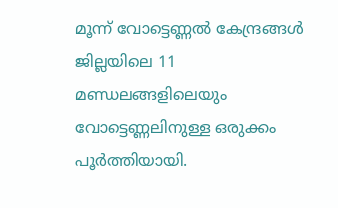മൂന്ന് വോട്ടെണ്ണൽ കേന്ദ്രങ്ങൾ
ജില്ലയിലെ 11 മണ്ഡലങ്ങളിലെയും വോട്ടെണ്ണലിനുള്ള ഒരുക്കം പൂർത്തിയായി.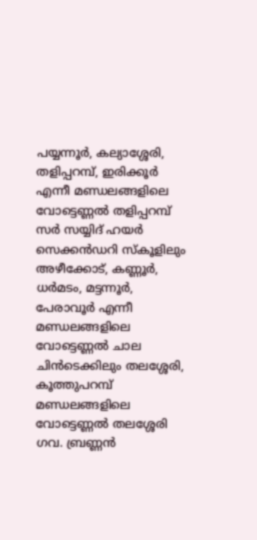പയ്യന്നൂർ, കല്യാശ്ശേരി, തളിപ്പറമ്പ്, ഇരിക്കൂർ എന്നീ മണ്ഡലങ്ങളിലെ വോട്ടെണ്ണൽ തളിപ്പറമ്പ് സർ സയ്യിദ് ഹയർ സെക്കൻഡറി സ്കൂളിലും അഴീക്കോട്, കണ്ണൂർ, ധർമടം, മട്ടന്നൂർ, പേരാവൂർ എന്നീ മണ്ഡലങ്ങളിലെ വോട്ടെണ്ണൽ ചാല ചിൻടെക്കിലും തലശ്ശേരി, കൂത്തുപറമ്പ് മണ്ഡലങ്ങളിലെ വോട്ടെണ്ണൽ തലശ്ശേരി ഗവ. ബ്രണ്ണൻ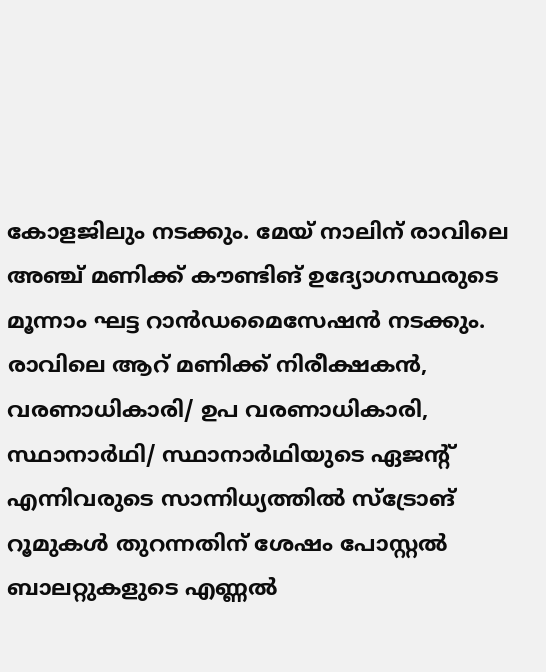കോളജിലും നടക്കും. മേയ് നാലിന് രാവിലെ അഞ്ച് മണിക്ക് കൗണ്ടിങ് ഉദ്യോഗസ്ഥരുടെ മൂന്നാം ഘട്ട റാൻഡമൈസേഷൻ നടക്കും.
രാവിലെ ആറ് മണിക്ക് നിരീക്ഷകൻ, വരണാധികാരി/ ഉപ വരണാധികാരി, സ്ഥാനാർഥി/ സ്ഥാനാർഥിയുടെ ഏജന്റ് എന്നിവരുടെ സാന്നിധ്യത്തിൽ സ്ട്രോങ് റൂമുകൾ തുറന്നതിന് ശേഷം പോസ്റ്റൽ ബാലറ്റുകളുടെ എണ്ണൽ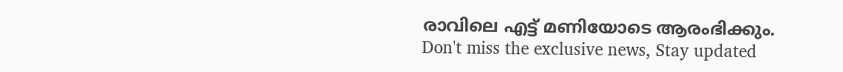രാവിലെ എട്ട് മണിയോടെ ആരംഭിക്കും.
Don't miss the exclusive news, Stay updated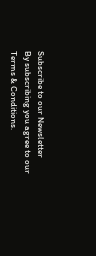Subscribe to our Newsletter
By subscribing you agree to our Terms & Conditions.